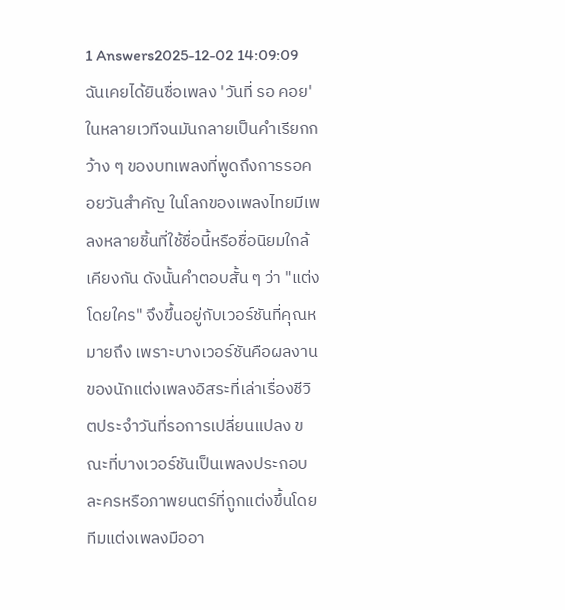1 Answers2025-12-02 14:09:09
ฉันเคยได้ยินชื่อเพลง 'วันที่ รอ คอย' ในหลายเวทีจนมันกลายเป็นคำเรียกกว้าง ๆ ของบทเพลงที่พูดถึงการรอคอยวันสำคัญ ในโลกของเพลงไทยมีเพลงหลายชิ้นที่ใช้ชื่อนี้หรือชื่อนิยมใกล้เคียงกัน ดังนั้นคำตอบสั้น ๆ ว่า "แต่งโดยใคร" จึงขึ้นอยู่กับเวอร์ชันที่คุณหมายถึง เพราะบางเวอร์ชันคือผลงานของนักแต่งเพลงอิสระที่เล่าเรื่องชีวิตประจำวันที่รอการเปลี่ยนแปลง ขณะที่บางเวอร์ชันเป็นเพลงประกอบละครหรือภาพยนตร์ที่ถูกแต่งขึ้นโดยทีมแต่งเพลงมืออา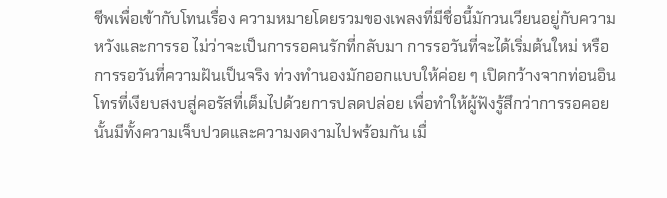ชีพเพื่อเข้ากับโทนเรื่อง ความหมายโดยรวมของเพลงที่มีชื่อนี้มักวนเวียนอยู่กับความหวังและการรอ ไม่ว่าจะเป็นการรอคนรักที่กลับมา การรอวันที่จะได้เริ่มต้นใหม่ หรือการรอวันที่ความฝันเป็นจริง ท่วงทำนองมักออกแบบให้ค่อย ๆ เปิดกว้างจากท่อนอินโทรที่เงียบสงบสู่คอรัสที่เต็มไปด้วยการปลดปล่อย เพื่อทำให้ผู้ฟังรู้สึกว่าการรอคอยนั้นมีทั้งความเจ็บปวดและความงดงามไปพร้อมกัน เมื่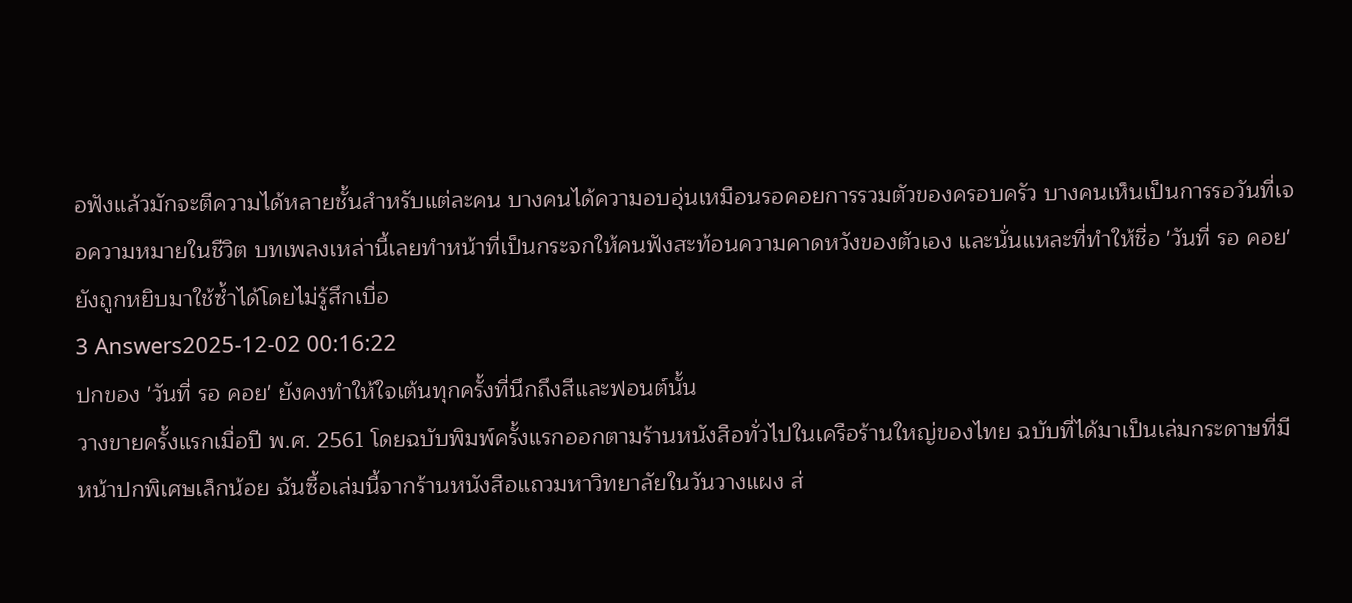อฟังแล้วมักจะตีความได้หลายชั้นสำหรับแต่ละคน บางคนได้ความอบอุ่นเหมือนรอคอยการรวมตัวของครอบครัว บางคนเห็นเป็นการรอวันที่เจอความหมายในชีวิต บทเพลงเหล่านี้เลยทำหน้าที่เป็นกระจกให้คนฟังสะท้อนความคาดหวังของตัวเอง และนั่นแหละที่ทำให้ชื่อ 'วันที่ รอ คอย' ยังถูกหยิบมาใช้ซ้ำได้โดยไม่รู้สึกเบื่อ
3 Answers2025-12-02 00:16:22
ปกของ 'วันที่ รอ คอย' ยังคงทำให้ใจเต้นทุกครั้งที่นึกถึงสีและฟอนต์นั้น
วางขายครั้งแรกเมื่อปี พ.ศ. 2561 โดยฉบับพิมพ์ครั้งแรกออกตามร้านหนังสือทั่วไปในเครือร้านใหญ่ของไทย ฉบับที่ได้มาเป็นเล่มกระดาษที่มีหน้าปกพิเศษเล็กน้อย ฉันซื้อเล่มนี้จากร้านหนังสือแถวมหาวิทยาลัยในวันวางแผง ส่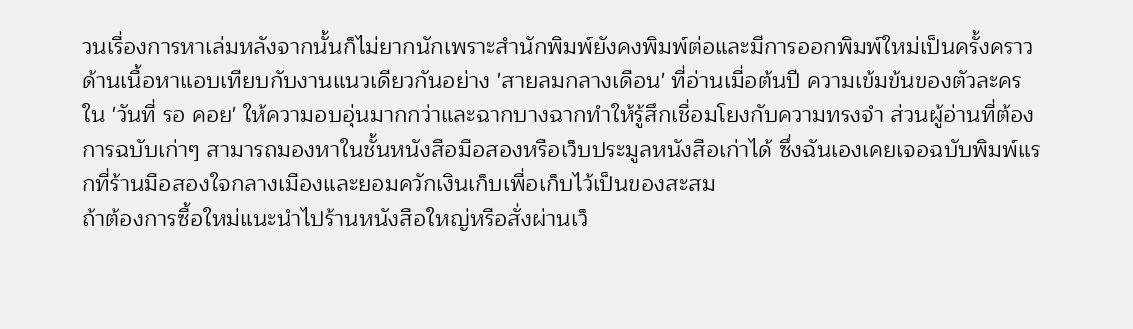วนเรื่องการหาเล่มหลังจากนั้นก็ไม่ยากนักเพราะสำนักพิมพ์ยังคงพิมพ์ต่อและมีการออกพิมพ์ใหม่เป็นครั้งคราว
ด้านเนื้อหาแอบเทียบกับงานแนวเดียวกันอย่าง 'สายลมกลางเดือน' ที่อ่านเมื่อต้นปี ความเข้มข้นของตัวละครใน 'วันที่ รอ คอย' ให้ความอบอุ่นมากกว่าและฉากบางฉากทำให้รู้สึกเชื่อมโยงกับความทรงจำ ส่วนผู้อ่านที่ต้องการฉบับเก่าๆ สามารถมองหาในชั้นหนังสือมือสองหรือเว็บประมูลหนังสือเก่าได้ ซึ่งฉันเองเคยเจอฉบับพิมพ์แรกที่ร้านมือสองใจกลางเมืองและยอมควักเงินเก็บเพื่อเก็บไว้เป็นของสะสม
ถ้าต้องการซื้อใหม่แนะนำไปร้านหนังสือใหญ่หรือสั่งผ่านเว็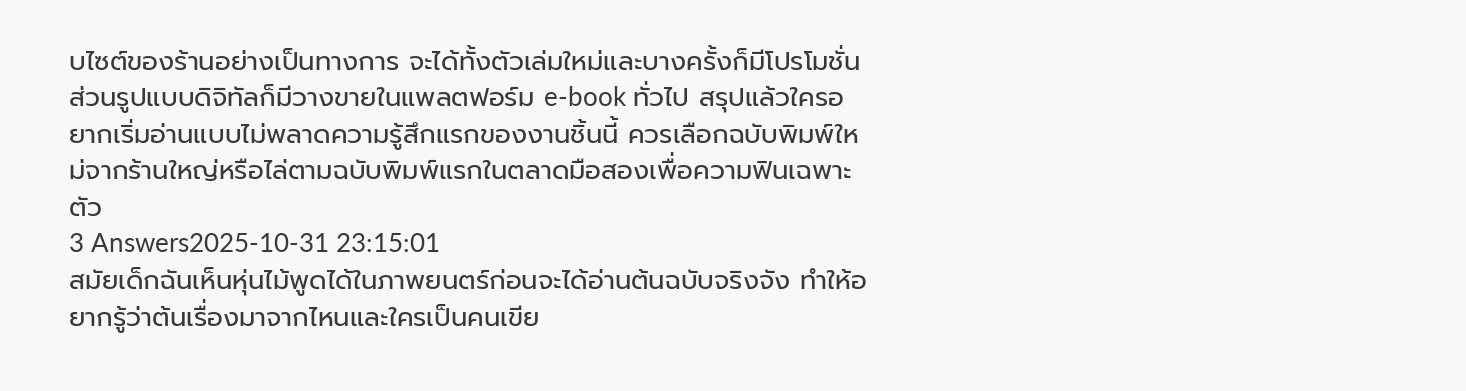บไซต์ของร้านอย่างเป็นทางการ จะได้ทั้งตัวเล่มใหม่และบางครั้งก็มีโปรโมชั่น ส่วนรูปแบบดิจิทัลก็มีวางขายในแพลตฟอร์ม e-book ทั่วไป สรุปแล้วใครอยากเริ่มอ่านแบบไม่พลาดความรู้สึกแรกของงานชิ้นนี้ ควรเลือกฉบับพิมพ์ใหม่จากร้านใหญ่หรือไล่ตามฉบับพิมพ์แรกในตลาดมือสองเพื่อความฟินเฉพาะตัว
3 Answers2025-10-31 23:15:01
สมัยเด็กฉันเห็นหุ่นไม้พูดได้ในภาพยนตร์ก่อนจะได้อ่านต้นฉบับจริงจัง ทำให้อยากรู้ว่าต้นเรื่องมาจากไหนและใครเป็นคนเขีย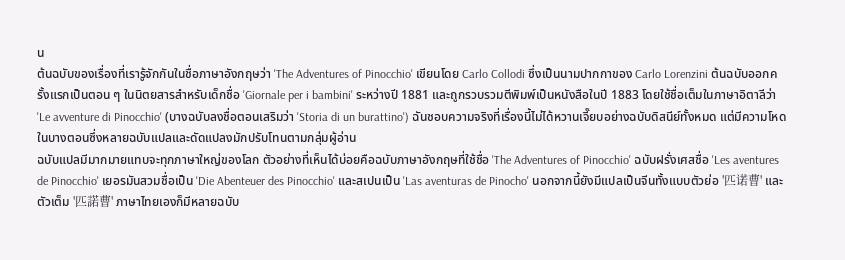น
ต้นฉบับของเรื่องที่เรารู้จักกันในชื่อภาษาอังกฤษว่า 'The Adventures of Pinocchio' เขียนโดย Carlo Collodi ซึ่งเป็นนามปากกาของ Carlo Lorenzini ต้นฉบับออกครั้งแรกเป็นตอน ๆ ในนิตยสารสำหรับเด็กชื่อ 'Giornale per i bambini' ระหว่างปี 1881 และถูกรวบรวมตีพิมพ์เป็นหนังสือในปี 1883 โดยใช้ชื่อเต็มในภาษาอิตาลีว่า 'Le avventure di Pinocchio' (บางฉบับลงชื่อตอนเสริมว่า 'Storia di un burattino') ฉันชอบความจริงที่เรื่องนี้ไม่ได้หวานเจี๊ยบอย่างฉบับดิสนีย์ทั้งหมด แต่มีความโหดในบางตอนซึ่งหลายฉบับแปลและดัดแปลงมักปรับโทนตามกลุ่มผู้อ่าน
ฉบับแปลมีมากมายแทบจะทุกภาษาใหญ่ของโลก ตัวอย่างที่เห็นได้บ่อยคือฉบับภาษาอังกฤษที่ใช้ชื่อ 'The Adventures of Pinocchio' ฉบับฝรั่งเศสชื่อ 'Les aventures de Pinocchio' เยอรมันสวมชื่อเป็น 'Die Abenteuer des Pinocchio' และสเปนเป็น 'Las aventuras de Pinocho' นอกจากนี้ยังมีแปลเป็นจีนทั้งแบบตัวย่อ '匹诺曹' และตัวเต็ม '匹諾曹' ภาษาไทยเองก็มีหลายฉบับ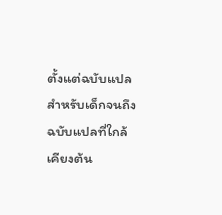ตั้งแต่ฉบับแปลสำหรับเด็กจนถึงฉบับแปลที่ใกล้เคียงต้น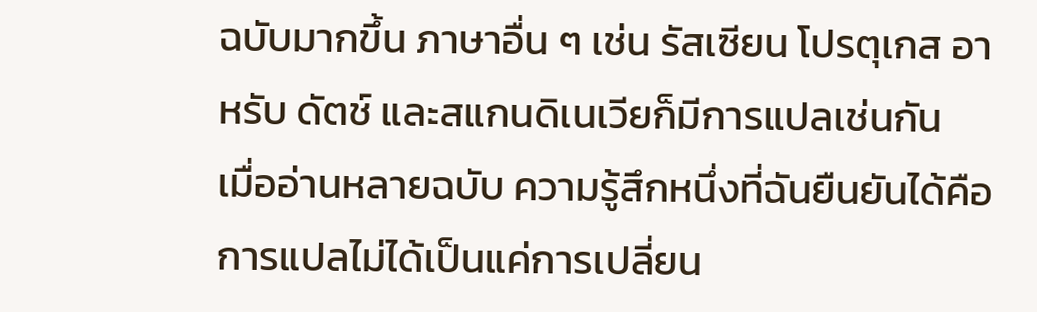ฉบับมากขึ้น ภาษาอื่น ๆ เช่น รัสเซียน โปรตุเกส อาหรับ ดัตช์ และสแกนดิเนเวียก็มีการแปลเช่นกัน
เมื่ออ่านหลายฉบับ ความรู้สึกหนึ่งที่ฉันยืนยันได้คือการแปลไม่ได้เป็นแค่การเปลี่ยน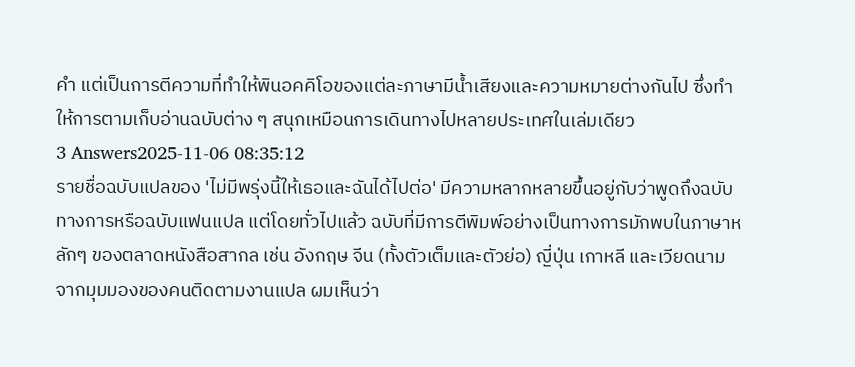คำ แต่เป็นการตีความที่ทำให้พินอคคิโอของแต่ละภาษามีน้ำเสียงและความหมายต่างกันไป ซึ่งทำให้การตามเก็บอ่านฉบับต่าง ๆ สนุกเหมือนการเดินทางไปหลายประเทศในเล่มเดียว
3 Answers2025-11-06 08:35:12
รายชื่อฉบับแปลของ 'ไม่มีพรุ่งนี้ให้เธอและฉันได้ไปต่อ' มีความหลากหลายขึ้นอยู่กับว่าพูดถึงฉบับทางการหรือฉบับแฟนแปล แต่โดยทั่วไปแล้ว ฉบับที่มีการตีพิมพ์อย่างเป็นทางการมักพบในภาษาหลักๆ ของตลาดหนังสือสากล เช่น อังกฤษ จีน (ทั้งตัวเต็มและตัวย่อ) ญี่ปุ่น เกาหลี และเวียดนาม
จากมุมมองของคนติดตามงานแปล ผมเห็นว่า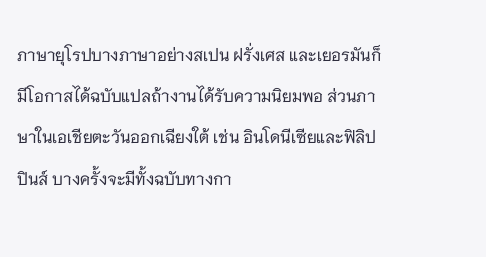ภาษายุโรปบางภาษาอย่างสเปน ฝรั่งเศส และเยอรมันก็มีโอกาสได้ฉบับแปลถ้างานได้รับความนิยมพอ ส่วนภาษาในเอเชียตะวันออกเฉียงใต้ เช่น อินโดนีเซียและฟิลิปปินส์ บางครั้งจะมีทั้งฉบับทางกา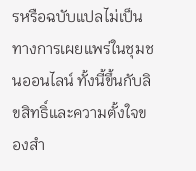รหรือฉบับแปลไม่เป็นทางการเผยแพร่ในชุมชนออนไลน์ ทั้งนี้ขึ้นกับลิขสิทธิ์และความตั้งใจของสำ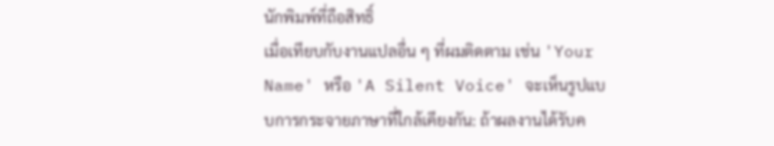นักพิมพ์ที่ถือสิทธิ์
เมื่อเทียบกับงานแปลอื่น ๆ ที่ผมติดตาม เช่น 'Your Name' หรือ 'A Silent Voice' จะเห็นรูปแบบการกระจายภาษาที่ใกล้เคียงกัน: ถ้าผลงานได้รับค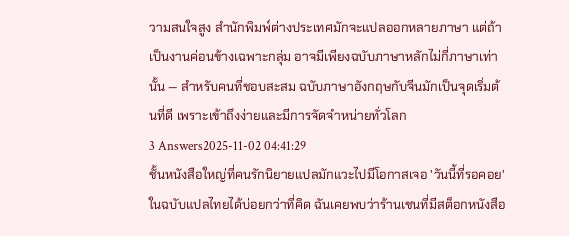วามสนใจสูง สำนักพิมพ์ต่างประเทศมักจะแปลออกหลายภาษา แต่ถ้าเป็นงานค่อนข้างเฉพาะกลุ่ม อาจมีเพียงฉบับภาษาหลักไม่กี่ภาษาเท่านั้น — สำหรับคนที่ชอบสะสม ฉบับภาษาอังกฤษกับจีนมักเป็นจุดเริ่มต้นที่ดี เพราะเข้าถึงง่ายและมีการจัดจำหน่ายทั่วโลก
3 Answers2025-11-02 04:41:29
ชั้นหนังสือใหญ่ที่คนรักนิยายแปลมักแวะไปมีโอกาสเจอ 'วันนี้ที่รอคอย' ในฉบับแปลไทยได้บ่อยกว่าที่คิด ฉันเคยพบว่าร้านเชนที่มีสต็อกหนังสือ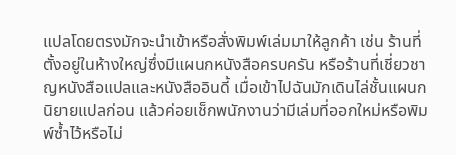แปลโดยตรงมักจะนำเข้าหรือสั่งพิมพ์เล่มมาให้ลูกค้า เช่น ร้านที่ตั้งอยู่ในห้างใหญ่ซึ่งมีแผนกหนังสือครบครัน หรือร้านที่เชี่ยวชาญหนังสือแปลและหนังสืออินดี้ เมื่อเข้าไปฉันมักเดินไล่ชั้นแผนกนิยายแปลก่อน แล้วค่อยเช็กพนักงานว่ามีเล่มที่ออกใหม่หรือพิมพ์ซ้ำไว้หรือไม่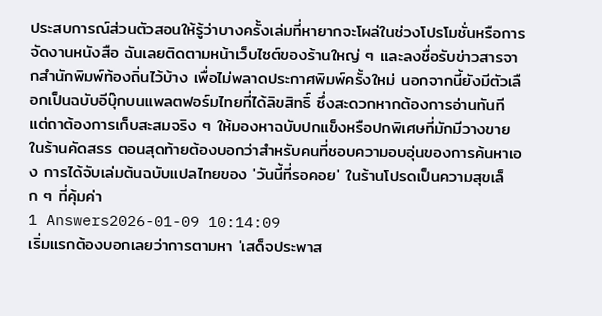ประสบการณ์ส่วนตัวสอนให้รู้ว่าบางครั้งเล่มที่หายากจะโผล่ในช่วงโปรโมชั่นหรือการจัดงานหนังสือ ฉันเลยติดตามหน้าเว็บไซต์ของร้านใหญ่ ๆ และลงชื่อรับข่าวสารจากสำนักพิมพ์ท้องถิ่นไว้บ้าง เพื่อไม่พลาดประกาศพิมพ์ครั้งใหม่ นอกจากนี้ยังมีตัวเลือกเป็นฉบับอีบุ๊กบนแพลตฟอร์มไทยที่ได้ลิขสิทธิ์ ซึ่งสะดวกหากต้องการอ่านทันที แต่ถาต้องการเก็บสะสมจริง ๆ ให้มองหาฉบับปกแข็งหรือปกพิเศษที่มักมีวางขายในร้านคัดสรร ตอนสุดท้ายต้องบอกว่าสำหรับคนที่ชอบความอบอุ่นของการค้นหาเอง การได้จับเล่มต้นฉบับแปลไทยของ 'วันนี้ที่รอคอย' ในร้านโปรดเป็นความสุขเล็ก ๆ ที่คุ้มค่า
1 Answers2026-01-09 10:14:09
เริ่มแรกต้องบอกเลยว่าการตามหา 'เสด็จประพาส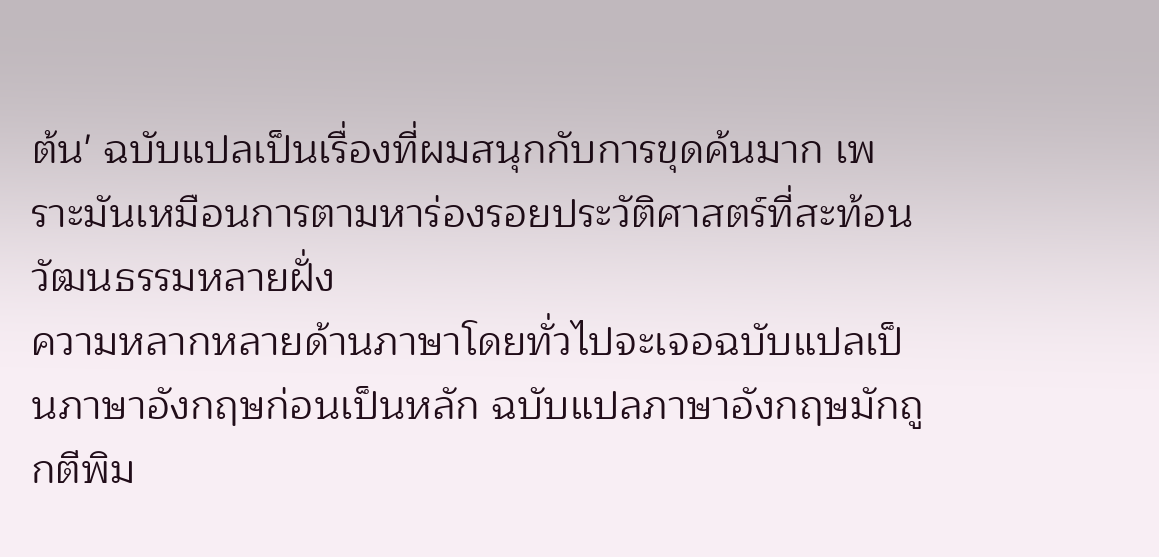ต้น' ฉบับแปลเป็นเรื่องที่ผมสนุกกับการขุดค้นมาก เพราะมันเหมือนการตามหาร่องรอยประวัติศาสตร์ที่สะท้อนวัฒนธรรมหลายฝั่ง
ความหลากหลายด้านภาษาโดยทั่วไปจะเจอฉบับแปลเป็นภาษาอังกฤษก่อนเป็นหลัก ฉบับแปลภาษาอังกฤษมักถูกตีพิม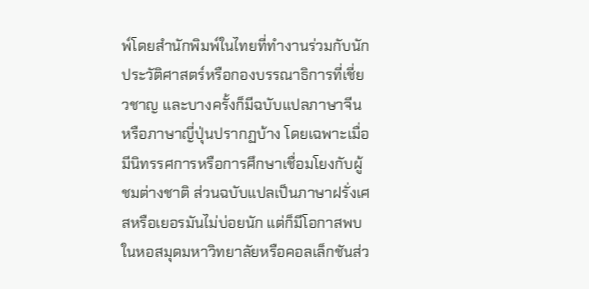พ์โดยสำนักพิมพ์ในไทยที่ทำงานร่วมกับนักประวัติศาสตร์หรือกองบรรณาธิการที่เชี่ยวชาญ และบางครั้งก็มีฉบับแปลภาษาจีนหรือภาษาญี่ปุ่นปรากฏบ้าง โดยเฉพาะเมื่อมีนิทรรศการหรือการศึกษาเชื่อมโยงกับผู้ชมต่างชาติ ส่วนฉบับแปลเป็นภาษาฝรั่งเศสหรือเยอรมันไม่บ่อยนัก แต่ก็มีโอกาสพบในหอสมุดมหาวิทยาลัยหรือคอลเล็กชันส่ว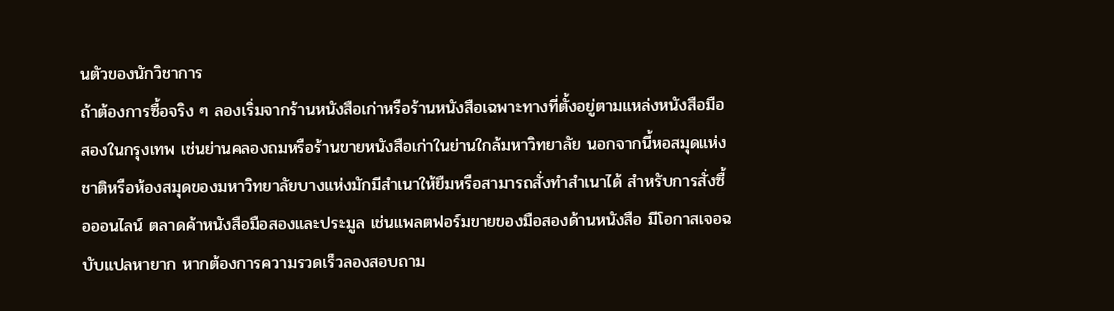นตัวของนักวิชาการ
ถ้าต้องการซื้อจริง ๆ ลองเริ่มจากร้านหนังสือเก่าหรือร้านหนังสือเฉพาะทางที่ตั้งอยู่ตามแหล่งหนังสือมือสองในกรุงเทพ เช่นย่านคลองถมหรือร้านขายหนังสือเก่าในย่านใกล้มหาวิทยาลัย นอกจากนี้หอสมุดแห่งชาติหรือห้องสมุดของมหาวิทยาลัยบางแห่งมักมีสำเนาให้ยืมหรือสามารถสั่งทำสำเนาได้ สำหรับการสั่งซื้อออนไลน์ ตลาดค้าหนังสือมือสองและประมูล เช่นแพลตฟอร์มขายของมือสองด้านหนังสือ มีโอกาสเจอฉบับแปลหายาก หากต้องการความรวดเร็วลองสอบถาม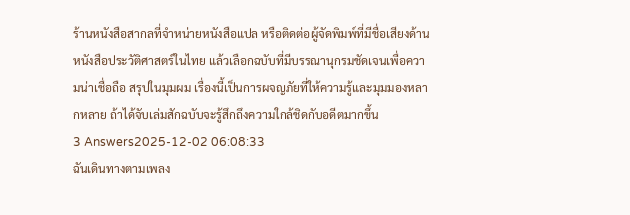ร้านหนังสือสากลที่จำหน่ายหนังสือแปล หรือติดต่อผู้จัดพิมพ์ที่มีชื่อเสียงด้านหนังสือประวัติศาสตร์ในไทย แล้วเลือกฉบับที่มีบรรณานุกรมชัดเจนเพื่อความน่าเชื่อถือ สรุปในมุมผม เรื่องนี้เป็นการผจญภัยที่ให้ความรู้และมุมมองหลากหลาย ถ้าได้จับเล่มสักฉบับจะรู้สึกถึงความใกล้ชิดกับอดีตมากขึ้น
3 Answers2025-12-02 06:08:33
ฉันเดินทางตามเพลง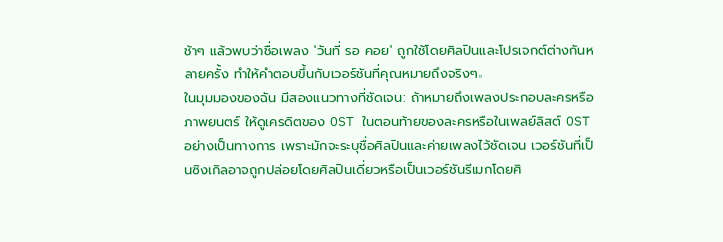ช้าๆ แล้วพบว่าชื่อเพลง 'วันที่ รอ คอย' ถูกใช้โดยศิลปินและโปรเจกต์ต่างกันหลายครั้ง ทำให้คำตอบขึ้นกับเวอร์ชันที่คุณหมายถึงจริงๆ。
ในมุมมองของฉัน มีสองแนวทางที่ชัดเจน: ถ้าหมายถึงเพลงประกอบละครหรือภาพยนตร์ ให้ดูเครดิตของ OST ในตอนท้ายของละครหรือในเพลย์ลิสต์ OST อย่างเป็นทางการ เพราะมักจะระบุชื่อศิลปินและค่ายเพลงไว้ชัดเจน เวอร์ชันที่เป็นซิงเกิลอาจถูกปล่อยโดยศิลปินเดี่ยวหรือเป็นเวอร์ชันรีเมกโดยศิ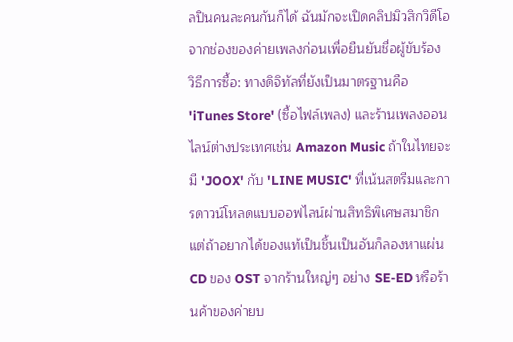ลปินคนละคนกันก็ได้ ฉันมักจะเปิดคลิปมิวสิกวิดีโอจากช่องของค่ายเพลงก่อนเพื่อยืนยันชื่อผู้ขับร้อง
วิธีการซื้อ: ทางดิจิทัลที่ยังเป็นมาตรฐานคือ 'iTunes Store' (ซื้อไฟล์เพลง) และร้านเพลงออนไลน์ต่างประเทศเช่น Amazon Music ถ้าในไทยจะมี 'JOOX' กับ 'LINE MUSIC' ที่เน้นสตรีมและการดาวน์โหลดแบบออฟไลน์ผ่านสิทธิพิเศษสมาชิก แต่ถ้าอยากได้ของแท้เป็นชิ้นเป็นอันก็ลองหาแผ่น CD ของ OST จากร้านใหญ่ๆ อย่าง SE-ED หรือร้านค้าของค่ายบ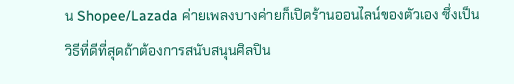น Shopee/Lazada ค่ายเพลงบางค่ายก็เปิดร้านออนไลน์ของตัวเอง ซึ่งเป็นวิธีที่ดีที่สุดถ้าต้องการสนับสนุนศิลปิน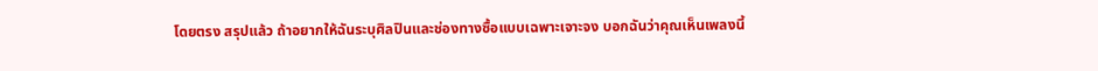โดยตรง สรุปแล้ว ถ้าอยากให้ฉันระบุศิลปินและช่องทางซื้อแบบเฉพาะเจาะจง บอกฉันว่าคุณเห็นเพลงนี้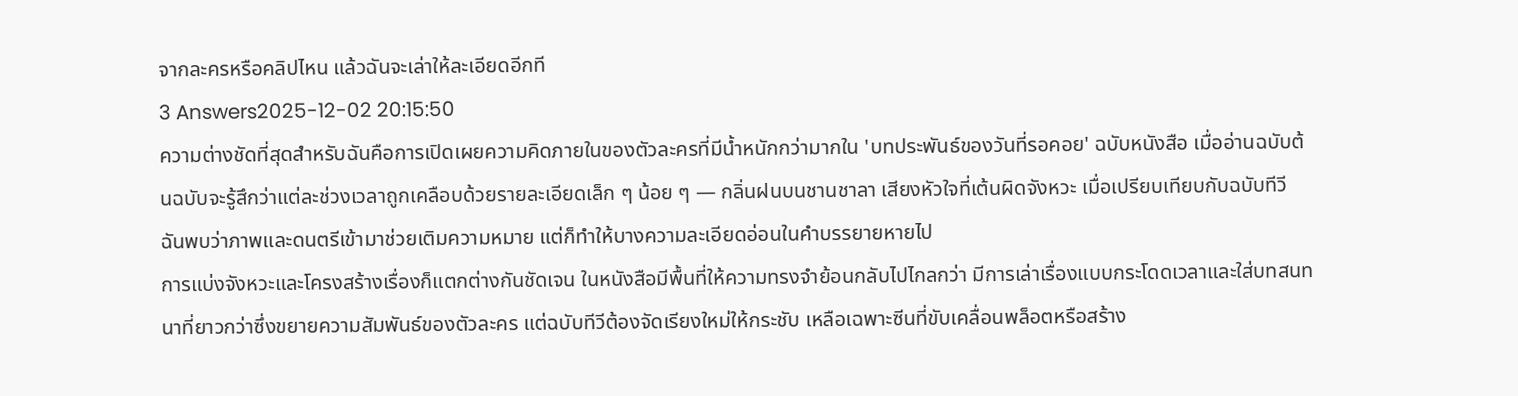จากละครหรือคลิปไหน แล้วฉันจะเล่าให้ละเอียดอีกที
3 Answers2025-12-02 20:15:50
ความต่างชัดที่สุดสำหรับฉันคือการเปิดเผยความคิดภายในของตัวละครที่มีน้ำหนักกว่ามากใน 'บทประพันธ์ของวันที่รอคอย' ฉบับหนังสือ เมื่ออ่านฉบับต้นฉบับจะรู้สึกว่าแต่ละช่วงเวลาถูกเคลือบด้วยรายละเอียดเล็ก ๆ น้อย ๆ — กลิ่นฝนบนชานชาลา เสียงหัวใจที่เต้นผิดจังหวะ เมื่อเปรียบเทียบกับฉบับทีวี ฉันพบว่าภาพและดนตรีเข้ามาช่วยเติมความหมาย แต่ก็ทำให้บางความละเอียดอ่อนในคำบรรยายหายไป
การแบ่งจังหวะและโครงสร้างเรื่องก็แตกต่างกันชัดเจน ในหนังสือมีพื้นที่ให้ความทรงจำย้อนกลับไปไกลกว่า มีการเล่าเรื่องแบบกระโดดเวลาและใส่บทสนทนาที่ยาวกว่าซึ่งขยายความสัมพันธ์ของตัวละคร แต่ฉบับทีวีต้องจัดเรียงใหม่ให้กระชับ เหลือเฉพาะซีนที่ขับเคลื่อนพล็อตหรือสร้าง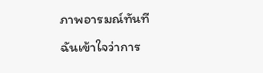ภาพอารมณ์ทันที ฉันเข้าใจว่าการ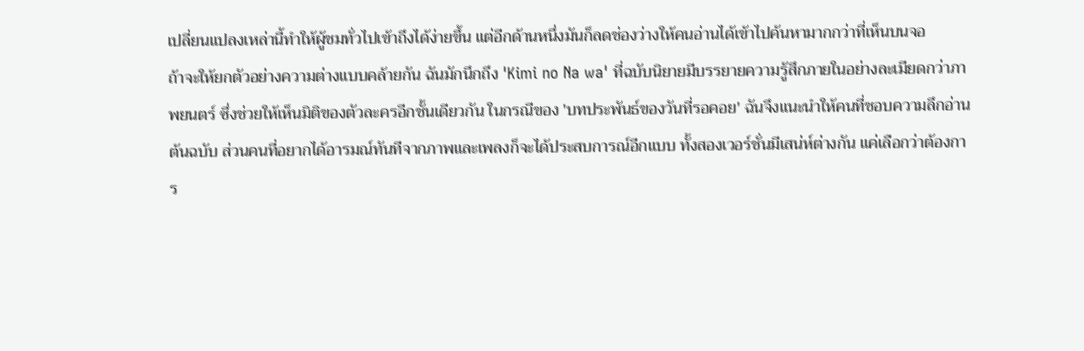เปลี่ยนแปลงเหล่านี้ทำให้ผู้ชมทั่วไปเข้าถึงได้ง่ายขึ้น แต่อีกด้านหนึ่งมันก็ลดช่องว่างให้คนอ่านได้เข้าไปค้นหามากกว่าที่เห็นบนจอ
ถ้าจะให้ยกตัวอย่างความต่างแบบคล้ายกัน ฉันมักนึกถึง 'Kimi no Na wa' ที่ฉบับนิยายมีบรรยายความรู้สึกภายในอย่างละเมียดกว่าภาพยนตร์ ซึ่งช่วยให้เห็นมิติของตัวละครอีกชั้นเดียวกัน ในกรณีของ 'บทประพันธ์ของวันที่รอคอย' ฉันจึงแนะนำให้คนที่ชอบความลึกอ่านต้นฉบับ ส่วนคนที่อยากได้อารมณ์ทันทีจากภาพและเพลงก็จะได้ประสบการณ์อีกแบบ ทั้งสองเวอร์ชั่นมีเสน่ห์ต่างกัน แค่เลือกว่าต้องการ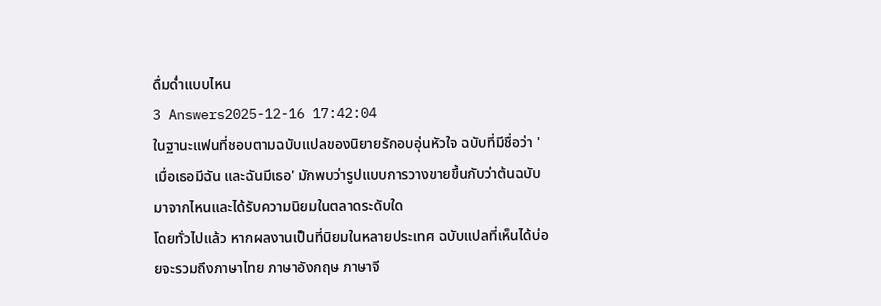ดื่มด่ำแบบไหน
3 Answers2025-12-16 17:42:04
ในฐานะแฟนที่ชอบตามฉบับแปลของนิยายรักอบอุ่นหัวใจ ฉบับที่มีชื่อว่า 'เมื่อเธอมีฉัน และฉันมีเธอ' มักพบว่ารูปแบบการวางขายขึ้นกับว่าต้นฉบับมาจากไหนและได้รับความนิยมในตลาดระดับใด
โดยทั่วไปแล้ว หากผลงานเป็นที่นิยมในหลายประเทศ ฉบับแปลที่เห็นได้บ่อยจะรวมถึงภาษาไทย ภาษาอังกฤษ ภาษาจี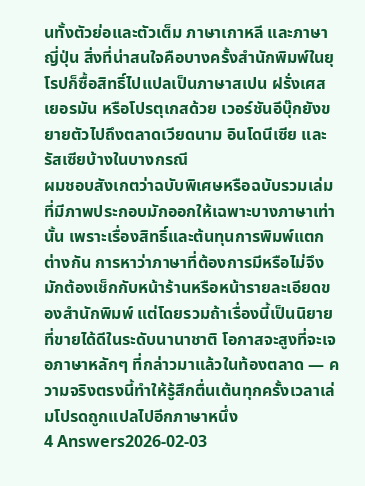นทั้งตัวย่อและตัวเต็ม ภาษาเกาหลี และภาษาญี่ปุ่น สิ่งที่น่าสนใจคือบางครั้งสำนักพิมพ์ในยุโรปก็ซื้อสิทธิ์ไปแปลเป็นภาษาสเปน ฝรั่งเศส เยอรมัน หรือโปรตุเกสด้วย เวอร์ชันอีบุ๊กยังขยายตัวไปถึงตลาดเวียดนาม อินโดนีเซีย และรัสเซียบ้างในบางกรณี
ผมชอบสังเกตว่าฉบับพิเศษหรือฉบับรวมเล่มที่มีภาพประกอบมักออกให้เฉพาะบางภาษาเท่านั้น เพราะเรื่องสิทธิ์และต้นทุนการพิมพ์แตกต่างกัน การหาว่าภาษาที่ต้องการมีหรือไม่จึงมักต้องเช็กกับหน้าร้านหรือหน้ารายละเอียดของสำนักพิมพ์ แต่โดยรวมถ้าเรื่องนี้เป็นนิยายที่ขายได้ดีในระดับนานาชาติ โอกาสจะสูงที่จะเจอภาษาหลักๆ ที่กล่าวมาแล้วในท้องตลาด — ความจริงตรงนี้ทำให้รู้สึกตื่นเต้นทุกครั้งเวลาเล่มโปรดถูกแปลไปอีกภาษาหนึ่ง
4 Answers2026-02-03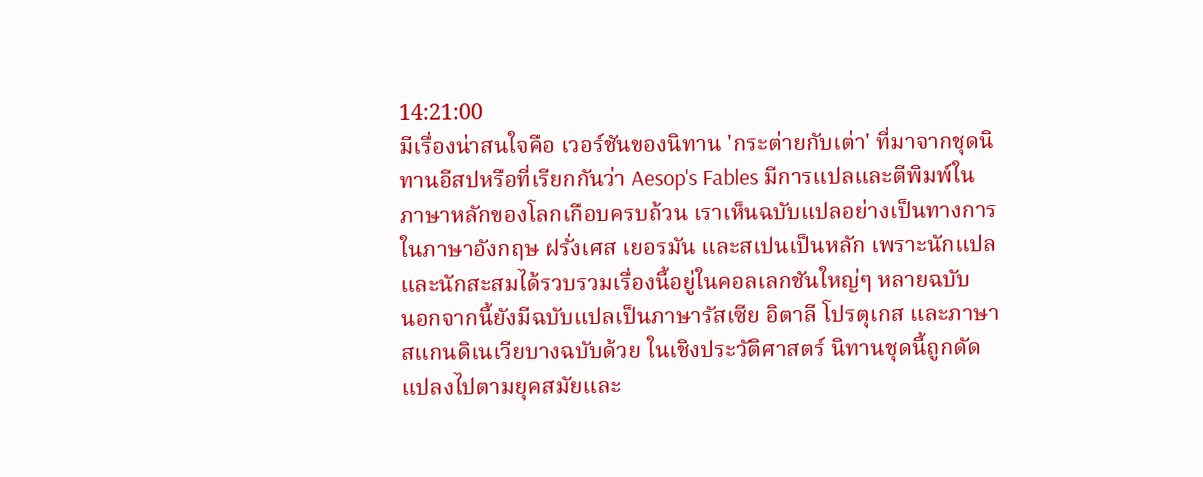14:21:00
มีเรื่องน่าสนใจคือ เวอร์ชันของนิทาน 'กระต่ายกับเต่า' ที่มาจากชุดนิทานอีสปหรือที่เรียกกันว่า Aesop's Fables มีการแปลและตีพิมพ์ในภาษาหลักของโลกเกือบครบถ้วน เราเห็นฉบับแปลอย่างเป็นทางการในภาษาอังกฤษ ฝรั่งเศส เยอรมัน และสเปนเป็นหลัก เพราะนักแปลและนักสะสมได้รวบรวมเรื่องนี้อยู่ในคอลเลกชันใหญ่ๆ หลายฉบับ
นอกจากนี้ยังมีฉบับแปลเป็นภาษารัสเซีย อิตาลี โปรตุเกส และภาษาสแกนดิเนเวียบางฉบับด้วย ในเชิงประวัติศาสตร์ นิทานชุดนี้ถูกดัดแปลงไปตามยุคสมัยและ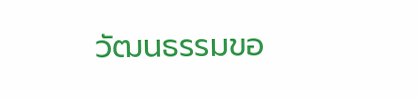วัฒนธรรมขอ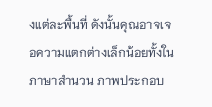งแต่ละพื้นที่ ดังนั้นคุณอาจเจอความแตกต่างเล็กน้อยทั้งในภาษาสำนวน ภาพประกอบ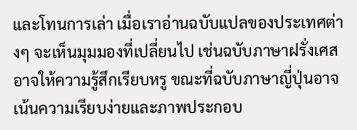และโทนการเล่า เมื่อเราอ่านฉบับแปลของประเทศต่างๆ จะเห็นมุมมองที่เปลี่ยนไป เช่นฉบับภาษาฝรั่งเศสอาจให้ความรู้สึกเรียบหรู ขณะที่ฉบับภาษาญี่ปุ่นอาจเน้นความเรียบง่ายและภาพประกอบ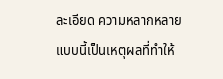ละเอียด ความหลากหลายแบบนี้เป็นเหตุผลที่ทำให้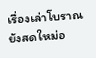เรื่องเล่าโบราณยังสดใหม่อ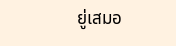ยู่เสมอ